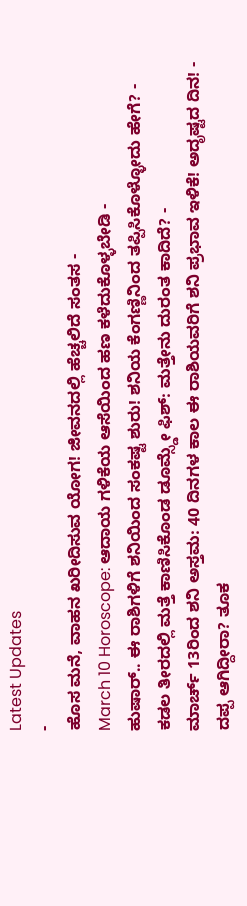Latest Updates
-
ಹೊಸ ಮನೆ, ವಾಹನ ಖರೀದಿಸುವ ಯೋಗ! ಜೀವನದಲ್ಲಿ ಹೆಚ್ಚಲಿದೆ ಸಂತಸ -
March 10 Horoscope: ಆದಾಯ ಗಳಿಕೆಯ ಆಸೆಯಿಂದ ಹಣ ಕಳೆದುಕೊಳ್ಳಬೇಡಿ -
ಹುಷಾರ್.. ಈ ರಾಶಿಗಳಿಗೆ ಶನಿಯಿಂದ ಸಂಕಷ್ಟ ಶುರು! ಶನಿಯ ಕೆಂಗಣ್ಣಿನಿಂದ ತಪ್ಪಿಸಿಕೊಳ್ಳೋದು ಹೇಗೆ? -
ಕಡಲ ತೀರದಲ್ಲಿ ಮತ್ತೆ ಕಾಣಿಸಿಕೊಂಡ ಡೂಮ್ಸ್ಡೇ ಫಿಶ್: ಮತ್ತೇನು ದುರಂತ ಕಾದಿದೆ? -
ಮಾರ್ಚ್ 13ರಿಂದ ಶನಿ ಅಸ್ತಮ: 40 ದಿನಗಳ ಕಾಲ ಈ ರಾಶಿಯವರಿಗೆ ಶನಿ ಪ್ರಭಾವ ಇಳಿಕೆ! ಅದೃಷ್ಟದ ದಿನ! -
ದಪ್ಪ ಆಗಿದ್ದೀರಾ? ತೂಕ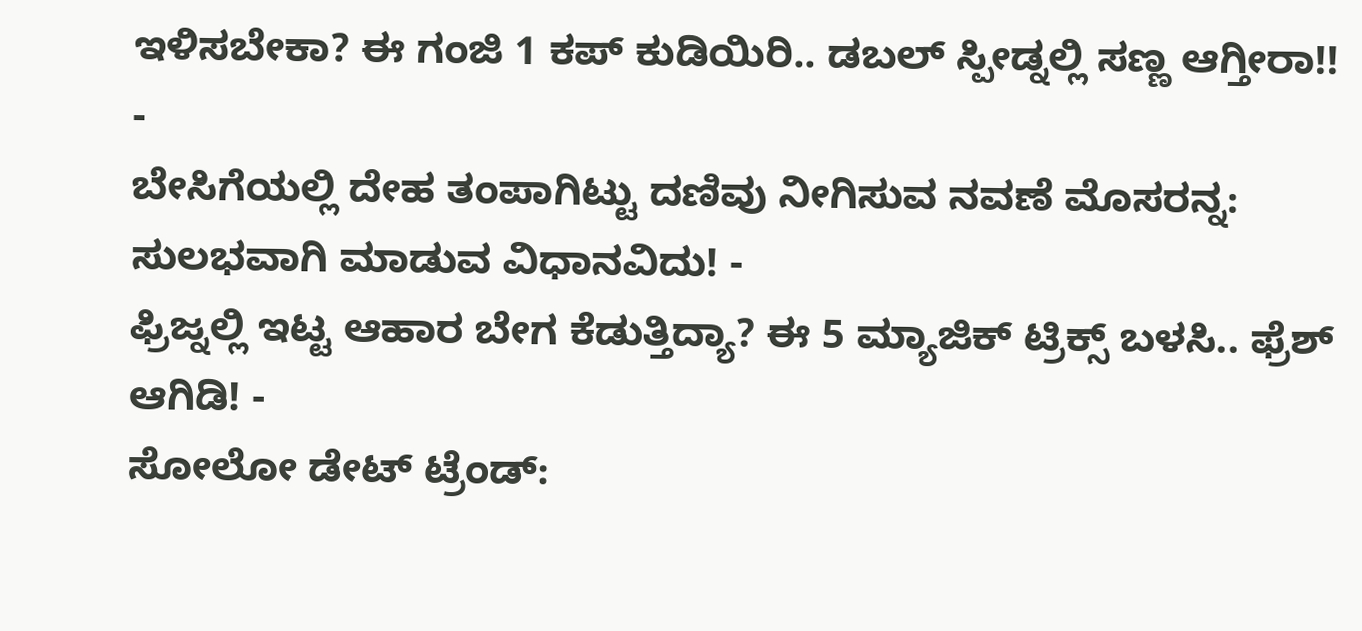ಇಳಿಸಬೇಕಾ? ಈ ಗಂಜಿ 1 ಕಪ್ ಕುಡಿಯಿರಿ.. ಡಬಲ್ ಸ್ಪೀಡ್ನಲ್ಲಿ ಸಣ್ಣ ಆಗ್ತೀರಾ!! -
ಬೇಸಿಗೆಯಲ್ಲಿ ದೇಹ ತಂಪಾಗಿಟ್ಟು ದಣಿವು ನೀಗಿಸುವ ನವಣೆ ಮೊಸರನ್ನ: ಸುಲಭವಾಗಿ ಮಾಡುವ ವಿಧಾನವಿದು! -
ಫ್ರಿಜ್ನಲ್ಲಿ ಇಟ್ಟ ಆಹಾರ ಬೇಗ ಕೆಡುತ್ತಿದ್ಯಾ? ಈ 5 ಮ್ಯಾಜಿಕ್ ಟ್ರಿಕ್ಸ್ ಬಳಸಿ.. ಫ್ರೆಶ್ ಆಗಿಡಿ! -
ಸೋಲೋ ಡೇಟ್ ಟ್ರೆಂಡ್: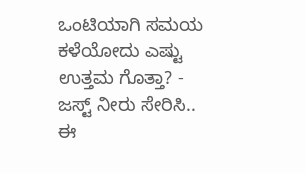ಒಂಟಿಯಾಗಿ ಸಮಯ ಕಳೆಯೋದು ಎಷ್ಟು ಉತ್ತಮ ಗೊತ್ತಾ? -
ಜಸ್ಟ್ ನೀರು ಸೇರಿಸಿ.. ಈ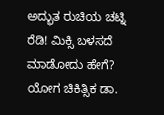ಅದ್ಭುತ ರುಚಿಯ ಚಟ್ನಿ ರೆಡಿ! ಮಿಕ್ಸಿ ಬಳಸದೆ ಮಾಡೋದು ಹೇಗೆ?
ಯೋಗ ಚಿಕಿತ್ಸಿಕ ಡಾ.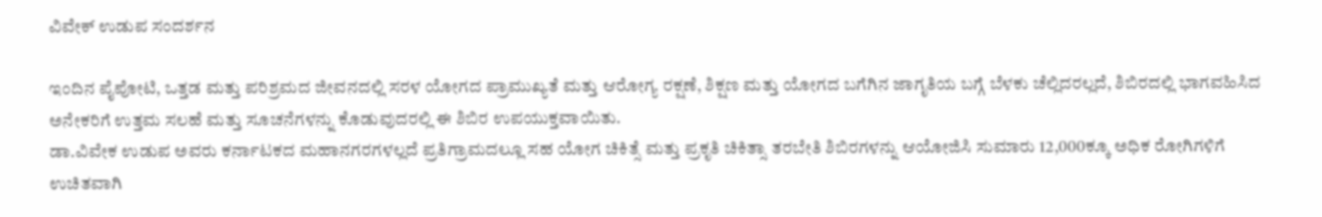ವಿವೇಕ್ ಉಡುಪ ಸಂದರ್ಶನ

ಇಂದಿನ ಪೈಪೋಟಿ, ಒತ್ತಡ ಮತ್ತು ಪರಿಶ್ರಮದ ಜೀವನದಲ್ಲಿ ಸರಳ ಯೋಗದ ಪ್ರಾಮುಖ್ಯತೆ ಮತ್ತು ಆರೋಗ್ಯ ರಕ್ಷಣೆ, ಶಿಕ್ಷಣ ಮತ್ತು ಯೋಗದ ಬಗೆಗಿನ ಜಾಗೃತಿಯ ಬಗ್ಗೆ ಬೆಳಕು ಚೆಲ್ಲಿದರಲ್ಲದೆ, ಶಿಬಿರದಲ್ಲಿ ಭಾಗವಹಿಸಿದ ಅನೇಕರಿಗೆ ಉತ್ತಮ ಸಲಹೆ ಮತ್ತು ಸೂಚನೆಗಳನ್ನು ಕೊಡುವುದರಲ್ಲಿ ಈ ಶಿಬಿರ ಉಪಯುಕ್ತವಾಯಿತು.
ಡಾ.ವಿವೇಕ ಉಡುಪ ಅವರು ಕರ್ನಾಟಕದ ಮಹಾನಗರಗಳಲ್ಲದೆ ಪ್ರತಿಗ್ರಾಮದಲ್ಲೂ ಸಹ ಯೋಗ ಚಿಕಿತ್ಸೆ ಮತ್ತು ಪ್ರಕೃತಿ ಚಿಕಿತ್ಸಾ ತರಬೇತಿ ಶಿಬಿರಗಳನ್ನು ಆಯೋಜಿಸಿ ಸುಮಾರು 12,000ಕ್ಕೂ ಅಧಿಕ ರೋಗಿಗಳಿಗೆ ಉಚಿತವಾಗಿ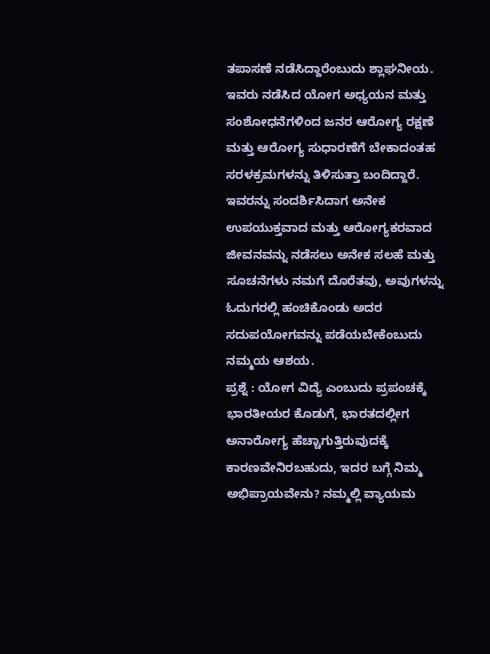ತಪಾಸಣೆ ನಡೆಸಿದ್ದಾರೆಂಬುದು ಶ್ಲಾಘನೀಯ. ಇವರು ನಡೆಸಿದ ಯೋಗ ಅಧ್ಯಯನ ಮತ್ತು ಸಂಶೋಧನೆಗಳಿಂದ ಜನರ ಆರೋಗ್ಯ ರಕ್ಷಣೆ ಮತ್ತು ಆರೋಗ್ಯ ಸುಧಾರಣೆಗೆ ಬೇಕಾದಂತಹ ಸರಳಕ್ರಮಗಳನ್ನು ತಿಳಿಸುತ್ತಾ ಬಂದಿದ್ದಾರೆ.
ಇವರನ್ನು ಸಂದರ್ಶಿಸಿದಾಗ ಅನೇಕ ಉಪಯುಕ್ತವಾದ ಮತ್ತು ಆರೋಗ್ಯಕರವಾದ ಜೀವನವನ್ನು ನಡೆಸಲು ಅನೇಕ ಸಲಹೆ ಮತ್ತು ಸೂಚನೆಗಳು ನಮಗೆ ದೊರೆತವು, ಅವುಗಳನ್ನು ಓದುಗರಲ್ಲಿ ಹಂಚಿಕೊಂಡು ಅದರ ಸದುಪಯೋಗವನ್ನು ಪಡೆಯಬೇಕೆಂಬುದು ನಮ್ಮಯ ಆಶಯ.
ಪ್ರಶ್ನೆ : ಯೋಗ ವಿದ್ಯೆ ಎಂಬುದು ಪ್ರಪಂಚಕ್ಕೆ ಭಾರತೀಯರ ಕೊಡುಗೆ, ಭಾರತದಲ್ಲೀಗ ಅನಾರೋಗ್ಯ ಹೆಚ್ಚಾಗುತ್ತಿರುವುದಕ್ಕೆ ಕಾರಣವೇನಿರಬಹುದು, ಇದರ ಬಗ್ಗೆ ನಿಮ್ಮ ಅಭಿಪ್ರಾಯವೇನು? ನಮ್ಮಲ್ಲಿ ವ್ಯಾಯಮ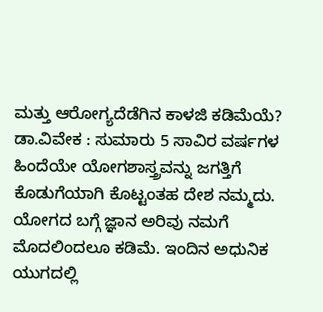ಮತ್ತು ಆರೋಗ್ಯದೆಡೆಗಿನ ಕಾಳಜಿ ಕಡಿಮೆಯೆ?
ಡಾ.ವಿವೇಕ : ಸುಮಾರು 5 ಸಾವಿರ ವರ್ಷಗಳ ಹಿಂದೆಯೇ ಯೋಗಶಾಸ್ತ್ರವನ್ನು ಜಗತ್ತಿಗೆ ಕೊಡುಗೆಯಾಗಿ ಕೊಟ್ಟಂತಹ ದೇಶ ನಮ್ಮದು. ಯೋಗದ ಬಗ್ಗೆ ಜ್ಞಾನ ಅರಿವು ನಮಗೆ ಮೊದಲಿಂದಲೂ ಕಡಿಮೆ. ಇಂದಿನ ಅಧುನಿಕ ಯುಗದಲ್ಲಿ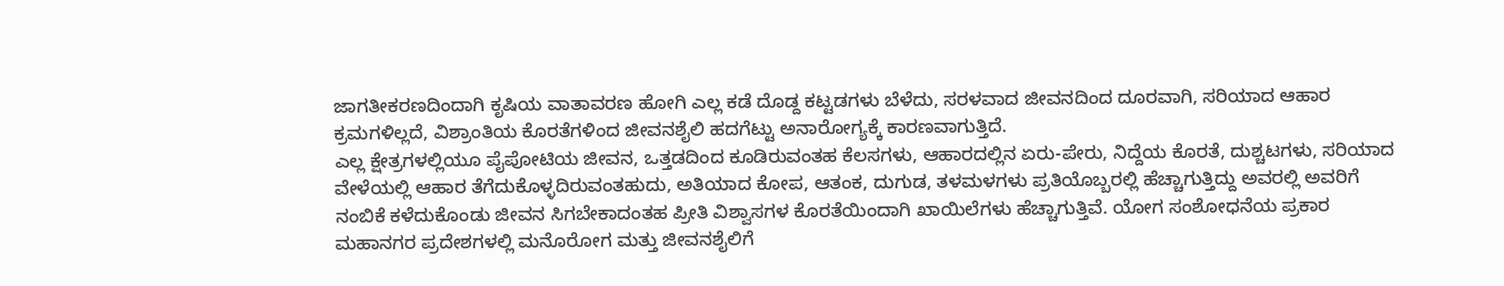ಜಾಗತೀಕರಣದಿಂದಾಗಿ ಕೃಷಿಯ ವಾತಾವರಣ ಹೋಗಿ ಎಲ್ಲ ಕಡೆ ದೊಡ್ದ ಕಟ್ಟಡಗಳು ಬೆಳೆದು, ಸರಳವಾದ ಜೀವನದಿಂದ ದೂರವಾಗಿ, ಸರಿಯಾದ ಆಹಾರ ಕ್ರಮಗಳಿಲ್ಲದೆ, ವಿಶ್ರಾಂತಿಯ ಕೊರತೆಗಳಿಂದ ಜೀವನಶೈಲಿ ಹದಗೆಟ್ಟು ಅನಾರೋಗ್ಯಕ್ಕೆ ಕಾರಣವಾಗುತ್ತಿದೆ.
ಎಲ್ಲ ಕ್ಷೇತ್ರಗಳಲ್ಲಿಯೂ ಪೈಪೋಟಿಯ ಜೀವನ, ಒತ್ತಡದಿಂದ ಕೂಡಿರುವಂತಹ ಕೆಲಸಗಳು, ಆಹಾರದಲ್ಲಿನ ಏರು-ಪೇರು, ನಿದ್ದೆಯ ಕೊರತೆ, ದುಶ್ಚಟಗಳು, ಸರಿಯಾದ ವೇಳೆಯಲ್ಲಿ ಆಹಾರ ತೆಗೆದುಕೊಳ್ಳದಿರುವಂತಹುದು, ಅತಿಯಾದ ಕೋಪ, ಆತಂಕ, ದುಗುಡ, ತಳಮಳಗಳು ಪ್ರತಿಯೊಬ್ಬರಲ್ಲಿ ಹೆಚ್ಚಾಗುತ್ತಿದ್ದು ಅವರಲ್ಲಿ ಅವರಿಗೆ ನಂಬಿಕೆ ಕಳೆದುಕೊಂಡು ಜೀವನ ಸಿಗಬೇಕಾದಂತಹ ಪ್ರೀತಿ ವಿಶ್ವಾಸಗಳ ಕೊರತೆಯಿಂದಾಗಿ ಖಾಯಿಲೆಗಳು ಹೆಚ್ಚಾಗುತ್ತಿವೆ. ಯೋಗ ಸಂಶೋಧನೆಯ ಪ್ರಕಾರ ಮಹಾನಗರ ಪ್ರದೇಶಗಳಲ್ಲಿ ಮನೊರೋಗ ಮತ್ತು ಜೀವನಶೈಲಿಗೆ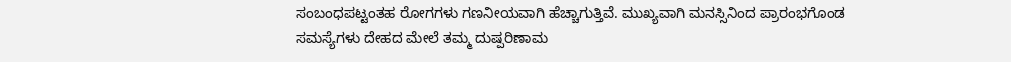ಸಂಬಂಧಪಟ್ಟಂತಹ ರೋಗಗಳು ಗಣನೀಯವಾಗಿ ಹೆಚ್ಚಾಗುತ್ತಿವೆ. ಮುಖ್ಯವಾಗಿ ಮನಸ್ಸಿನಿಂದ ಪ್ರಾರಂಭಗೊಂಡ ಸಮಸ್ಯೆಗಳು ದೇಹದ ಮೇಲೆ ತಮ್ಮ ದುಷ್ಪರಿಣಾಮ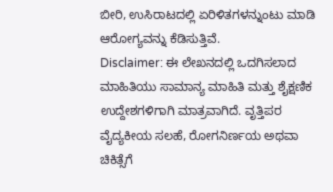ಬೀರಿ, ಉಸಿರಾಟದಲ್ಲಿ ಏರಿಳಿತಗಳನ್ನುಂಟು ಮಾಡಿ ಆರೋಗ್ಯವನ್ನು ಕೆಡಿಸುತ್ತಿವೆ.
Disclaimer: ಈ ಲೇಖನದಲ್ಲಿ ಒದಗಿಸಲಾದ ಮಾಹಿತಿಯು ಸಾಮಾನ್ಯ ಮಾಹಿತಿ ಮತ್ತು ಶೈಕ್ಷಣಿಕ ಉದ್ದೇಶಗಳಿಗಾಗಿ ಮಾತ್ರವಾಗಿದೆ. ವೃತ್ತಿಪರ ವೈದ್ಯಕೀಯ ಸಲಹೆ, ರೋಗನಿರ್ಣಯ ಅಥವಾ ಚಿಕಿತ್ಸೆಗೆ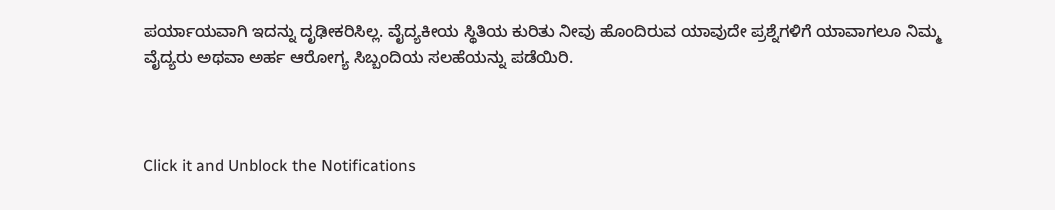ಪರ್ಯಾಯವಾಗಿ ಇದನ್ನು ದೃಢೀಕರಿಸಿಲ್ಲ. ವೈದ್ಯಕೀಯ ಸ್ಥಿತಿಯ ಕುರಿತು ನೀವು ಹೊಂದಿರುವ ಯಾವುದೇ ಪ್ರಶ್ನೆಗಳಿಗೆ ಯಾವಾಗಲೂ ನಿಮ್ಮ ವೈದ್ಯರು ಅಥವಾ ಅರ್ಹ ಆರೋಗ್ಯ ಸಿಬ್ಬಂದಿಯ ಸಲಹೆಯನ್ನು ಪಡೆಯಿರಿ.



Click it and Unblock the Notifications